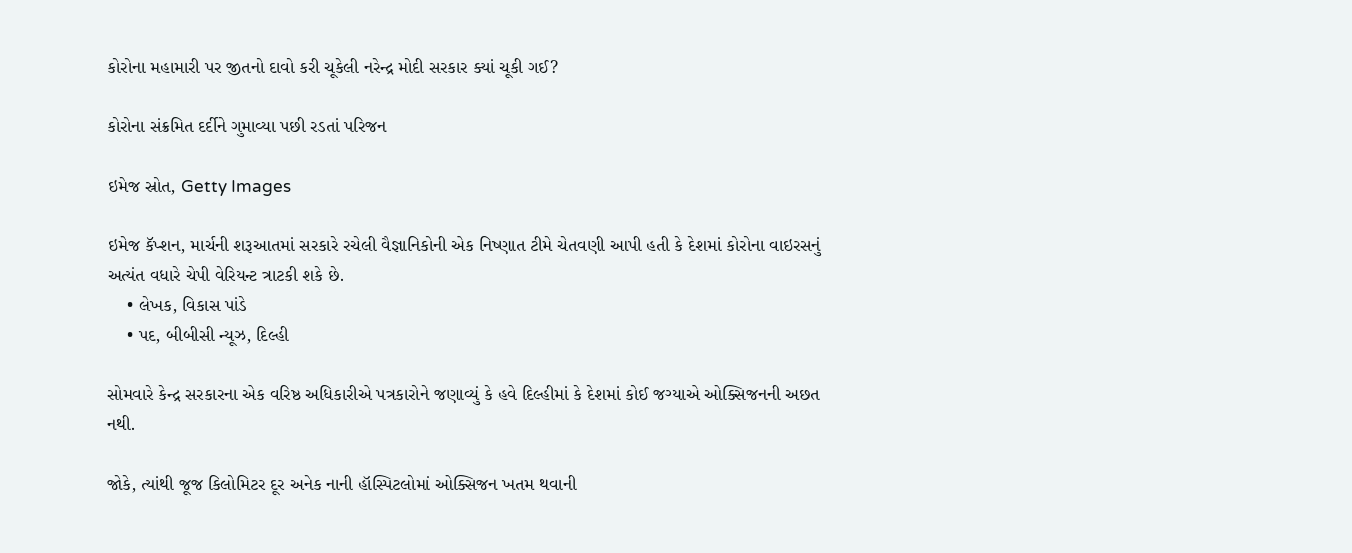કોરોના મહામારી પર જીતનો દાવો કરી ચૂકેલી નરેન્દ્ર મોદી સરકાર ક્યાં ચૂકી ગઈ?

કોરોના સંક્રમિત દર્દીને ગુમાવ્યા પછી રડતાં પરિજન

ઇમેજ સ્રોત, Getty Images

ઇમેજ કૅપ્શન, માર્ચની શરૂઆતમાં સરકારે રચેલી વૈજ્ઞાનિકોની એક નિષ્ણાત ટીમે ચેતવણી આપી હતી કે દેશમાં કોરોના વાઇરસનું અત્યંત વધારે ચેપી વેરિયન્ટ ત્રાટકી શકે છે.
    • લેખક, વિકાસ પાંડે
    • પદ, બીબીસી ન્યૂઝ, દિલ્હી

સોમવારે કેન્દ્ર સરકારના એક વરિષ્ઠ અધિકારીએ પત્રકારોને જણાવ્યું કે હવે દિલ્હીમાં કે દેશમાં કોઈ જગ્યાએ ઓક્સિજનની અછત નથી.

જોકે, ત્યાંથી જૂજ કિલોમિટર દૂર અનેક નાની હૉસ્પિટલોમાં ઓક્સિજન ખતમ થવાની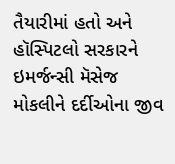તૈયારીમાં હતો અને હૉસ્પિટલો સરકારને ઇમર્જન્સી મૅસેજ મોકલીને દર્દીઓના જીવ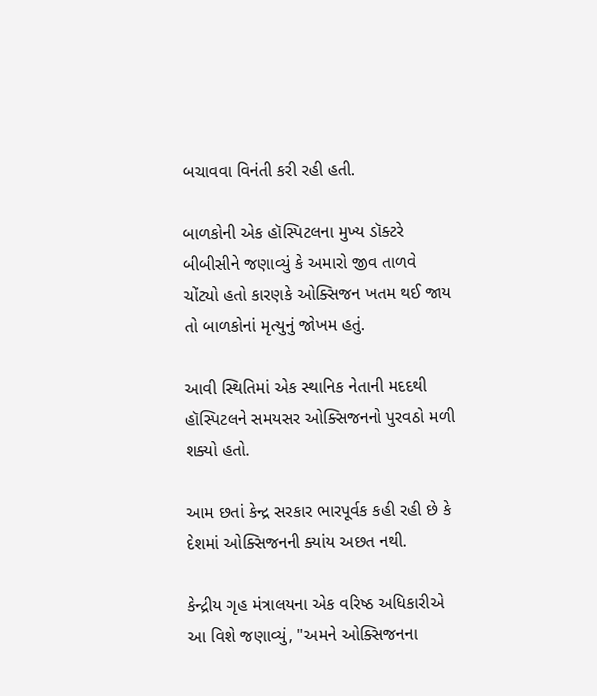બચાવવા વિનંતી કરી રહી હતી.

બાળકોની એક હૉસ્પિટલના મુખ્ય ડૉક્ટરે બીબીસીને જણાવ્યું કે અમારો જીવ તાળવે ચોંટ્યો હતો કારણકે ઓક્સિજન ખતમ થઈ જાય તો બાળકોનાં મૃત્યુનું જોખમ હતું.

આવી સ્થિતિમાં એક સ્થાનિક નેતાની મદદથી હૉસ્પિટલને સમયસર ઓક્સિજનનો પુરવઠો મળી શક્યો હતો.

આમ છતાં કેન્દ્ર સરકાર ભારપૂર્વક કહી રહી છે કે દેશમાં ઓક્સિજનની ક્યાંય અછત નથી.

કેન્દ્રીય ગૃહ મંત્રાલયના એક વરિષ્ઠ અધિકારીએ આ વિશે જણાવ્યું, "અમને ઓક્સિજનના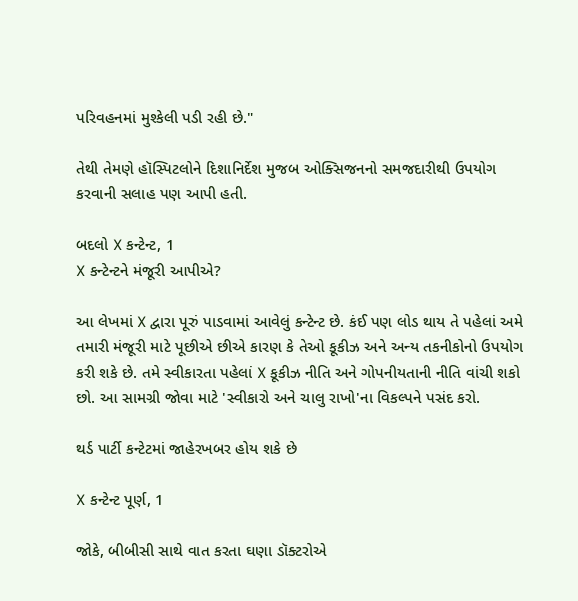પરિવહનમાં મુશ્કેલી પડી રહી છે."

તેથી તેમણે હૉસ્પિટલોને દિશાનિર્દેશ મુજબ ઓક્સિજનનો સમજદારીથી ઉપયોગ કરવાની સલાહ પણ આપી હતી.

બદલો X કન્ટેન્ટ, 1
X કન્ટેન્ટને મંજૂરી આપીએ?

આ લેખમાં X દ્વારા પૂરું પાડવામાં આવેલું કન્ટેન્ટ છે. કંઈ પણ લોડ થાય તે પહેલાં અમે તમારી મંજૂરી માટે પૂછીએ છીએ કારણ કે તેઓ કૂકીઝ અને અન્ય તકનીકોનો ઉપયોગ કરી શકે છે. તમે સ્વીકારતા પહેલાં X કૂકીઝ નીતિ અને ગોપનીયતાની નીતિ વાંચી શકો છો. આ સામગ્રી જોવા માટે 'સ્વીકારો અને ચાલુ રાખો'ના વિકલ્પને પસંદ કરો.

થર્ડ પાર્ટી કન્ટેટમાં જાહેરખબર હોય શકે છે

X કન્ટેન્ટ પૂર્ણ, 1

જોકે, બીબીસી સાથે વાત કરતા ઘણા ડૉક્ટરોએ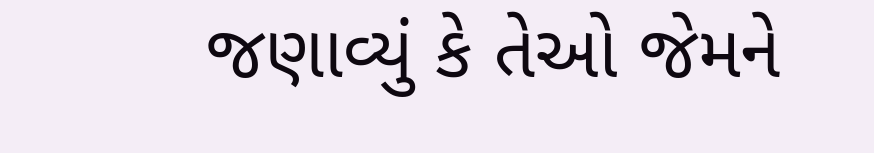જણાવ્યું કે તેઓ જેમને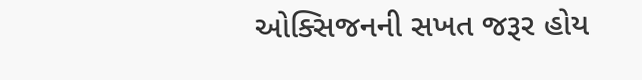ઓક્સિજનની સખત જરૂર હોય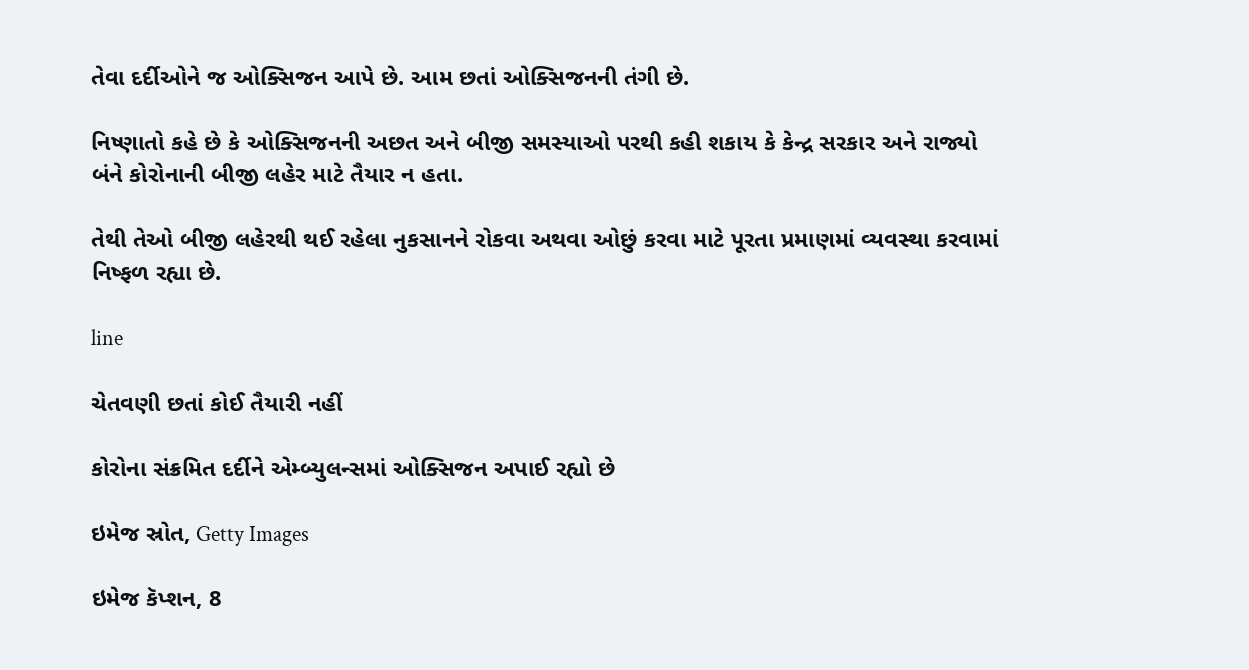તેવા દર્દીઓને જ ઓક્સિજન આપે છે. આમ છતાં ઓક્સિજનની તંગી છે.

નિષ્ણાતો કહે છે કે ઓક્સિજનની અછત અને બીજી સમસ્યાઓ પરથી કહી શકાય કે કેન્દ્ર સરકાર અને રાજ્યો બંને કોરોનાની બીજી લહેર માટે તૈયાર ન હતા.

તેથી તેઓ બીજી લહેરથી થઈ રહેલા નુકસાનને રોકવા અથવા ઓછું કરવા માટે પૂરતા પ્રમાણમાં વ્યવસ્થા કરવામાં નિષ્ફળ રહ્યા છે.

line

ચેતવણી છતાં કોઈ તૈયારી નહીં

કોરોના સંક્રમિત દર્દીને એમ્બ્યુલન્સમાં ઓક્સિજન અપાઈ રહ્યો છે

ઇમેજ સ્રોત, Getty Images

ઇમેજ કૅપ્શન, 8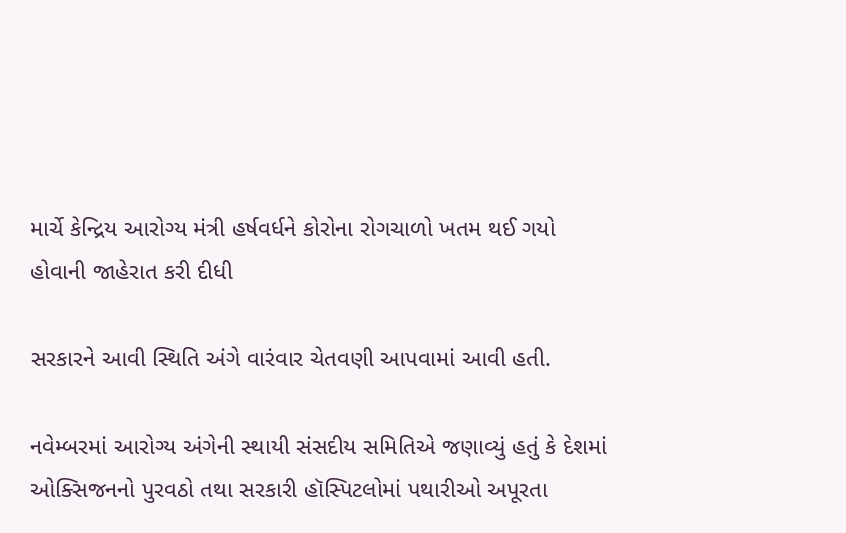માર્ચે કેન્દ્રિય આરોગ્ય મંત્રી હર્ષવર્ધને કોરોના રોગચાળો ખતમ થઈ ગયો હોવાની જાહેરાત કરી દીધી

સરકારને આવી સ્થિતિ અંગે વારંવાર ચેતવણી આપવામાં આવી હતી.

નવેમ્બરમાં આરોગ્ય અંગેની સ્થાયી સંસદીય સમિતિએ જણાવ્યું હતું કે દેશમાં ઓક્સિજનનો પુરવઠો તથા સરકારી હૉસ્પિટલોમાં પથારીઓ અપૂરતા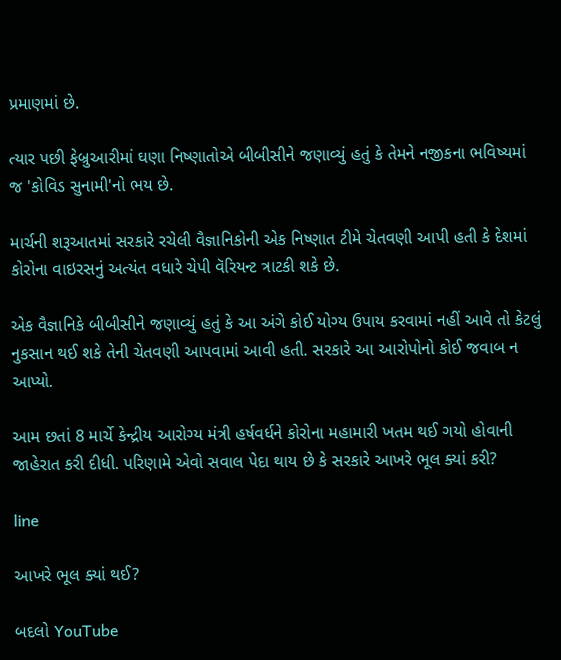પ્રમાણમાં છે.

ત્યાર પછી ફેબ્રુઆરીમાં ઘણા નિષ્ણાતોએ બીબીસીને જણાવ્યું હતું કે તેમને નજીકના ભવિષ્યમાં જ 'કોવિડ સુનામી'નો ભય છે.

માર્ચની શરૂઆતમાં સરકારે રચેલી વૈજ્ઞાનિકોની એક નિષ્ણાત ટીમે ચેતવણી આપી હતી કે દેશમાં કોરોના વાઇરસનું અત્યંત વધારે ચેપી વૅરિયન્ટ ત્રાટકી શકે છે.

એક વૈજ્ઞાનિકે બીબીસીને જણાવ્યું હતું કે આ અંગે કોઈ યોગ્ય ઉપાય કરવામાં નહીં આવે તો કેટલું નુકસાન થઈ શકે તેની ચેતવણી આપવામાં આવી હતી. સરકારે આ આરોપોનો કોઈ જવાબ ન આપ્યો.

આમ છતાં 8 માર્ચે કેન્દ્રીય આરોગ્ય મંત્રી હર્ષવર્ધને કોરોના મહામારી ખતમ થઈ ગયો હોવાની જાહેરાત કરી દીધી. પરિણામે એવો સવાલ પેદા થાય છે કે સરકારે આખરે ભૂલ ક્યાં કરી?

line

આખરે ભૂલ ક્યાં થઈ?

બદલો YouTube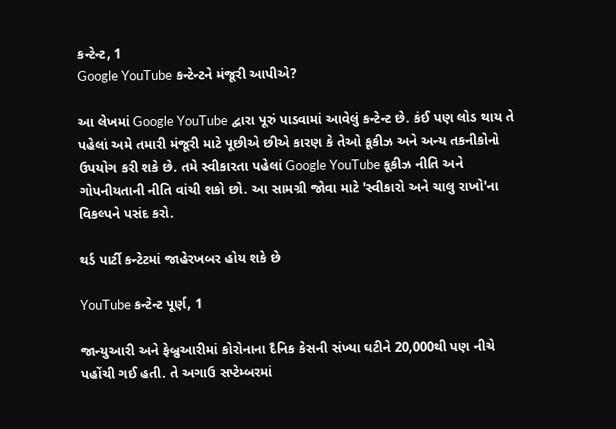કન્ટેન્ટ, 1
Google YouTube કન્ટેન્ટને મંજૂરી આપીએ?

આ લેખમાં Google YouTube દ્વારા પૂરું પાડવામાં આવેલું કન્ટેન્ટ છે. કંઈ પણ લોડ થાય તે પહેલાં અમે તમારી મંજૂરી માટે પૂછીએ છીએ કારણ કે તેઓ કૂકીઝ અને અન્ય તકનીકોનો ઉપયોગ કરી શકે છે. તમે સ્વીકારતા પહેલાં Google YouTube કૂકીઝ નીતિ અને ગોપનીયતાની નીતિ વાંચી શકો છો. આ સામગ્રી જોવા માટે 'સ્વીકારો અને ચાલુ રાખો'ના વિકલ્પને પસંદ કરો.

થર્ડ પાર્ટી કન્ટેટમાં જાહેરખબર હોય શકે છે

YouTube કન્ટેન્ટ પૂર્ણ, 1

જાન્યુઆરી અને ફેબ્રુઆરીમાં કોરોનાના દૈનિક કેસની સંખ્યા ઘટીને 20,000થી પણ નીચે પહોંચી ગઈ હતી. તે અગાઉ સપ્ટેમ્બરમાં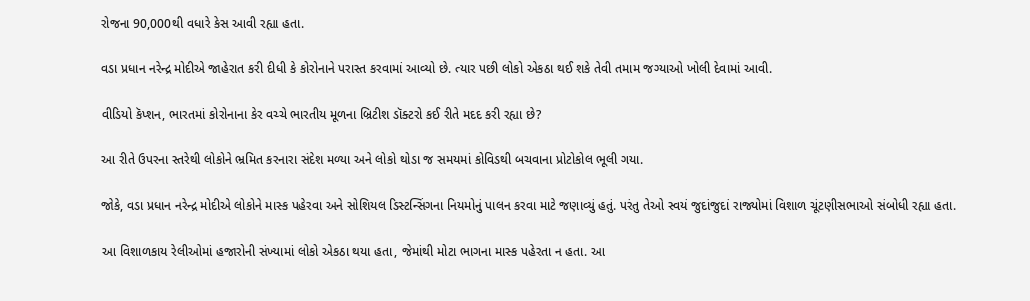રોજના 90,000થી વધારે કેસ આવી રહ્યા હતા.

વડા પ્રધાન નરેન્દ્ર મોદીએ જાહેરાત કરી દીધી કે કોરોનાને પરાસ્ત કરવામાં આવ્યો છે. ત્યાર પછી લોકો એકઠા થઈ શકે તેવી તમામ જગ્યાઓ ખોલી દેવામાં આવી.

વીડિયો કૅપ્શન, ભારતમાં કોરોનાના કેર વચ્ચે ભારતીય મૂળના બ્રિટીશ ડૉક્ટરો કઈ રીતે મદદ કરી રહ્યા છે?

આ રીતે ઉપરના સ્તરેથી લોકોને ભ્રમિત કરનારા સંદેશ મળ્યા અને લોકો થોડા જ સમયમાં કોવિડથી બચવાના પ્રોટોકોલ ભૂલી ગયા.

જોકે, વડા પ્રધાન નરેન્દ્ર મોદીએ લોકોને માસ્ક પહેરવા અને સોશિયલ ડિસ્ટન્સિંગના નિયમોનું પાલન કરવા માટે જણાવ્યું હતું. પરંતુ તેઓ સ્વયં જુદાંજુદાં રાજ્યોમાં વિશાળ ચૂંટણીસભાઓ સંબોધી રહ્યા હતા.

આ વિશાળકાય રેલીઓમાં હજારોની સંખ્યામાં લોકો એકઠા થયા હતા, જેમાંથી મોટા ભાગના માસ્ક પહેરતા ન હતા. આ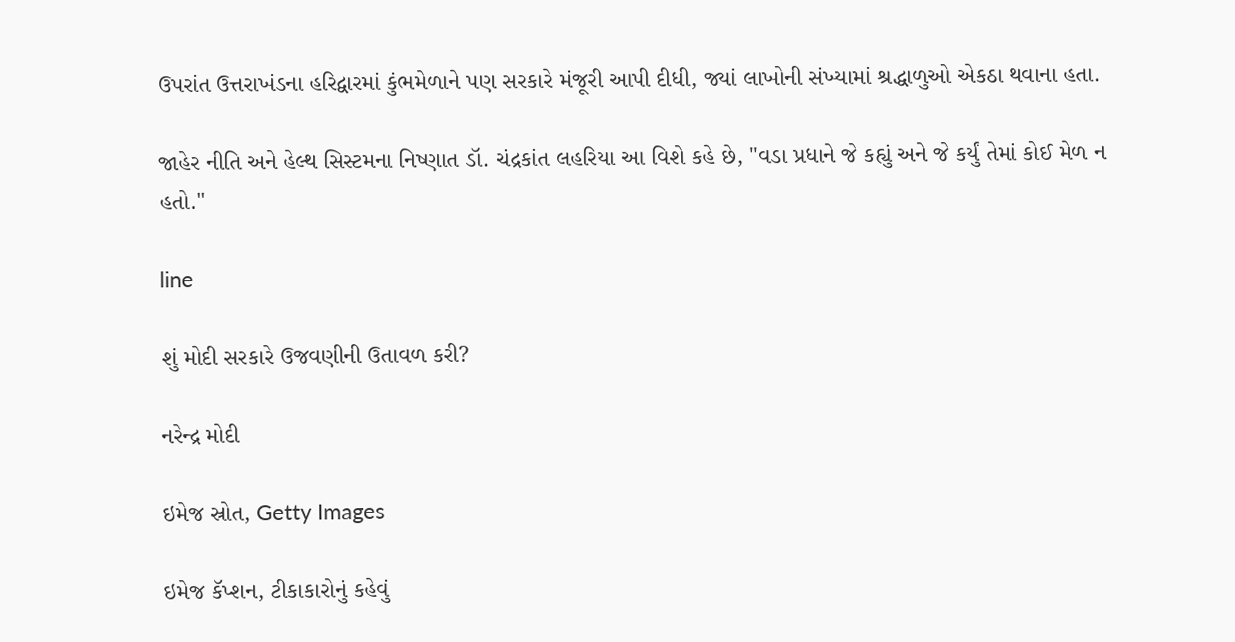ઉપરાંત ઉત્તરાખંડના હરિદ્વારમાં કુંભમેળાને પણ સરકારે મંજૂરી આપી દીધી, જ્યાં લાખોની સંખ્યામાં શ્રદ્ધાળુઓ એકઠા થવાના હતા.

જાહેર નીતિ અને હેલ્થ સિસ્ટમના નિષ્ણાત ડૉ. ચંદ્રકાંત લહરિયા આ વિશે કહે છે, "વડા પ્રધાને જે કહ્યું અને જે કર્યું તેમાં કોઈ મેળ ન હતો."

line

શું મોદી સરકારે ઉજવણીની ઉતાવળ કરી?

નરેન્દ્ર મોદી

ઇમેજ સ્રોત, Getty Images

ઇમેજ કૅપ્શન, ટીકાકારોનું કહેવું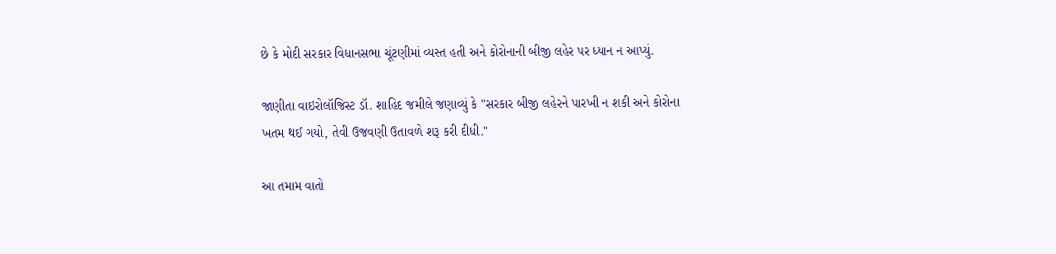છે કે મોદી સરકાર વિધાનસભા ચૂંટણીમાં વ્યસ્ત હતી અને કોરોનાની બીજી લહેર પર ધ્યાન ન આપ્યું.

જાણીતા વાઇરોલૉજિસ્ટ ડૉ. શાહિદ જમીલે જણાવ્યું કે "સરકાર બીજી લહેરને પારખી ન શકી અને કોરોના ખતમ થઈ ગયો, તેવી ઉજવણી ઉતાવળે શરૂ કરી દીધી."

આ તમામ વાતો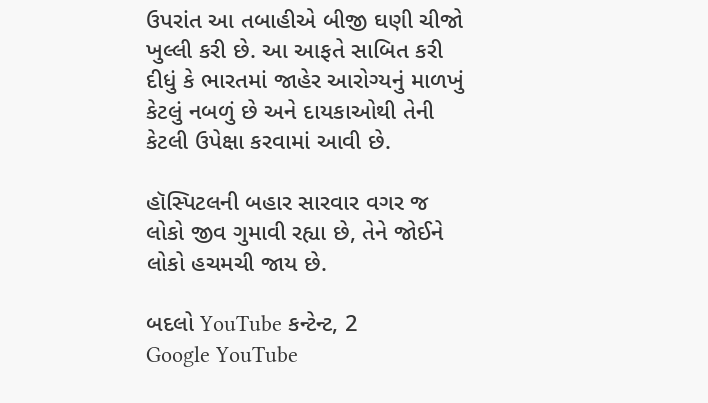ઉપરાંત આ તબાહીએ બીજી ઘણી ચીજો ખુલ્લી કરી છે. આ આફતે સાબિત કરી દીધું કે ભારતમાં જાહેર આરોગ્યનું માળખું કેટલું નબળું છે અને દાયકાઓથી તેની કેટલી ઉપેક્ષા કરવામાં આવી છે.

હૉસ્પિટલની બહાર સારવાર વગર જ લોકો જીવ ગુમાવી રહ્યા છે, તેને જોઈને લોકો હચમચી જાય છે.

બદલો YouTube કન્ટેન્ટ, 2
Google YouTube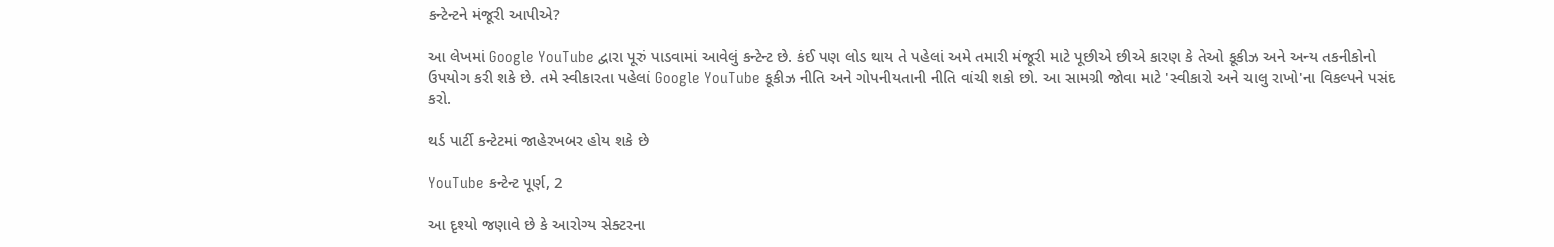કન્ટેન્ટને મંજૂરી આપીએ?

આ લેખમાં Google YouTube દ્વારા પૂરું પાડવામાં આવેલું કન્ટેન્ટ છે. કંઈ પણ લોડ થાય તે પહેલાં અમે તમારી મંજૂરી માટે પૂછીએ છીએ કારણ કે તેઓ કૂકીઝ અને અન્ય તકનીકોનો ઉપયોગ કરી શકે છે. તમે સ્વીકારતા પહેલાં Google YouTube કૂકીઝ નીતિ અને ગોપનીયતાની નીતિ વાંચી શકો છો. આ સામગ્રી જોવા માટે 'સ્વીકારો અને ચાલુ રાખો'ના વિકલ્પને પસંદ કરો.

થર્ડ પાર્ટી કન્ટેટમાં જાહેરખબર હોય શકે છે

YouTube કન્ટેન્ટ પૂર્ણ, 2

આ દૃશ્યો જણાવે છે કે આરોગ્ય સેક્ટરના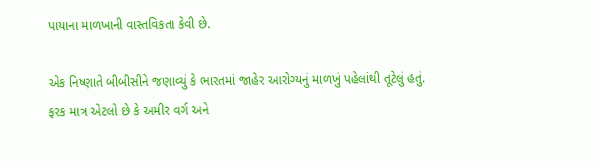પાયાના માળખાની વાસ્તવિકતા કેવી છે.

એક નિષ્ણાતે બીબીસીને જણાવ્યું કે ભારતમાં જાહેર આરોગ્યનું માળખું પહેલાંથી તૂટેલું હતું. ફરક માત્ર એટલો છે કે અમીર વર્ગ અને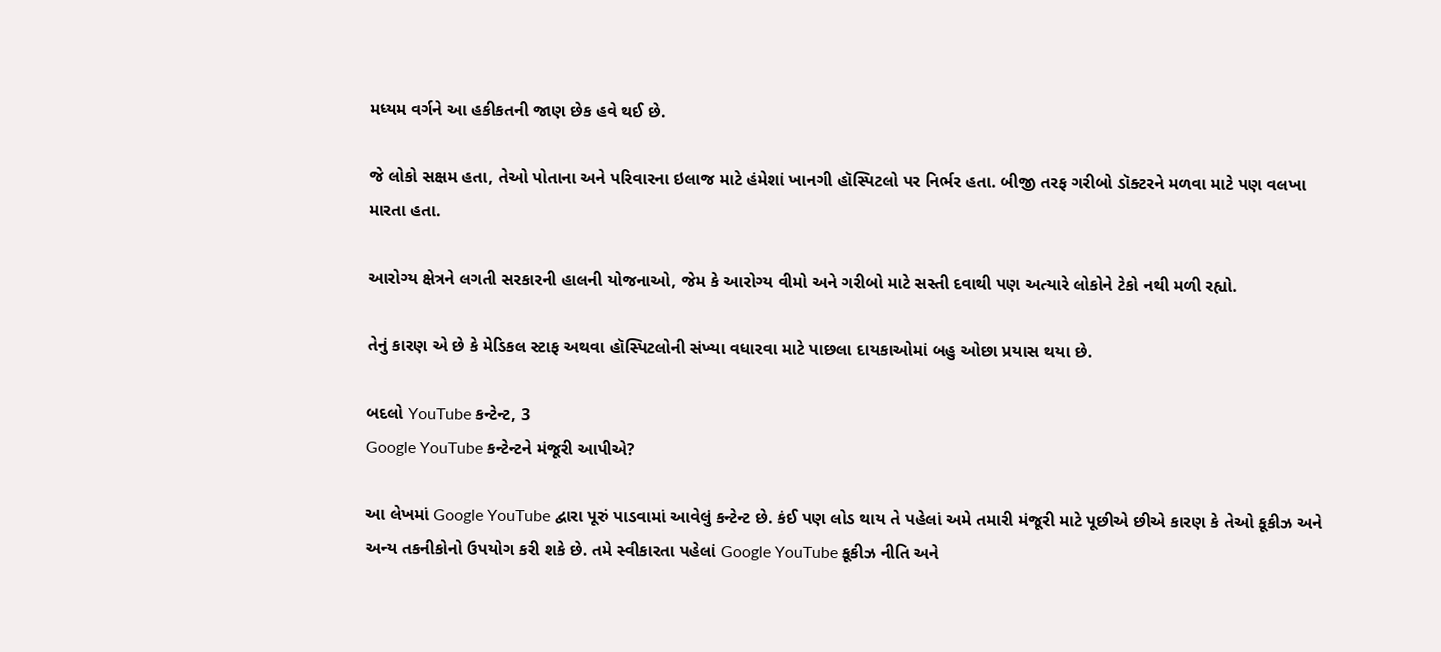મધ્યમ વર્ગને આ હકીકતની જાણ છેક હવે થઈ છે.

જે લોકો સક્ષમ હતા, તેઓ પોતાના અને પરિવારના ઇલાજ માટે હંમેશાં ખાનગી હૉસ્પિટલો પર નિર્ભર હતા. બીજી તરફ ગરીબો ડૉક્ટરને મળવા માટે પણ વલખા મારતા હતા.

આરોગ્ય ક્ષેત્રને લગતી સરકારની હાલની યોજનાઓ, જેમ કે આરોગ્ય વીમો અને ગરીબો માટે સસ્તી દવાથી પણ અત્યારે લોકોને ટેકો નથી મળી રહ્યો.

તેનું કારણ એ છે કે મેડિકલ સ્ટાફ અથવા હૉસ્પિટલોની સંખ્યા વધારવા માટે પાછલા દાયકાઓમાં બહુ ઓછા પ્રયાસ થયા છે.

બદલો YouTube કન્ટેન્ટ, 3
Google YouTube કન્ટેન્ટને મંજૂરી આપીએ?

આ લેખમાં Google YouTube દ્વારા પૂરું પાડવામાં આવેલું કન્ટેન્ટ છે. કંઈ પણ લોડ થાય તે પહેલાં અમે તમારી મંજૂરી માટે પૂછીએ છીએ કારણ કે તેઓ કૂકીઝ અને અન્ય તકનીકોનો ઉપયોગ કરી શકે છે. તમે સ્વીકારતા પહેલાં Google YouTube કૂકીઝ નીતિ અને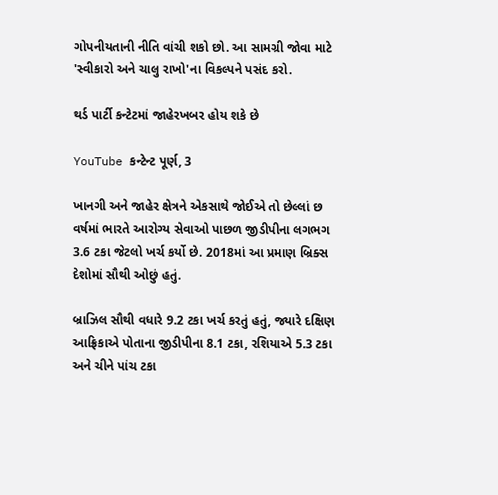ગોપનીયતાની નીતિ વાંચી શકો છો. આ સામગ્રી જોવા માટે 'સ્વીકારો અને ચાલુ રાખો'ના વિકલ્પને પસંદ કરો.

થર્ડ પાર્ટી કન્ટેટમાં જાહેરખબર હોય શકે છે

YouTube કન્ટેન્ટ પૂર્ણ, 3

ખાનગી અને જાહેર ક્ષેત્રને એકસાથે જોઈએ તો છેલ્લાં છ વર્ષમાં ભારતે આરોગ્ય સેવાઓ પાછળ જીડીપીના લગભગ 3.6 ટકા જેટલો ખર્ચ કર્યો છે. 2018માં આ પ્રમાણ બ્રિક્સ દેશોમાં સૌથી ઓછું હતું.

બ્રાઝિલ સૌથી વધારે 9.2 ટકા ખર્ચ કરતું હતું, જ્યારે દક્ષિણ આફ્રિકાએ પોતાના જીડીપીના 8.1 ટકા, રશિયાએ 5.3 ટકા અને ચીને પાંચ ટકા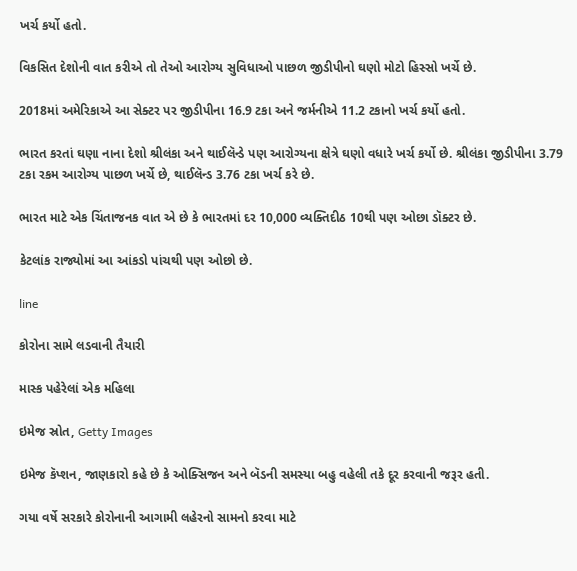ખર્ચ કર્યો હતો.

વિકસિત દેશોની વાત કરીએ તો તેઓ આરોગ્ય સુવિધાઓ પાછળ જીડીપીનો ઘણો મોટો હિસ્સો ખર્ચે છે.

2018માં અમેરિકાએ આ સેક્ટર પર જીડીપીના 16.9 ટકા અને જર્મનીએ 11.2 ટકાનો ખર્ચ કર્યો હતો.

ભારત કરતાં ઘણા નાના દેશો શ્રીલંકા અને થાઈલૅન્ડે પણ આરોગ્યના ક્ષેત્રે ઘણો વધારે ખર્ચ કર્યો છે. શ્રીલંકા જીડીપીના 3.79 ટકા રકમ આરોગ્ય પાછળ ખર્ચે છે, થાઈલૅન્ડ 3.76 ટકા ખર્ચ કરે છે.

ભારત માટે એક ચિંતાજનક વાત એ છે કે ભારતમાં દર 10,000 વ્યક્તિદીઠ 10થી પણ ઓછા ડૉક્ટર છે.

કેટલાંક રાજ્યોમાં આ આંકડો પાંચથી પણ ઓછો છે.

line

કોરોના સામે લડવાની તૈયારી

માસ્ક પહેરેલાં એક મહિલા

ઇમેજ સ્રોત, Getty Images

ઇમેજ કૅપ્શન, જાણકારો કહે છે કે ઓક્સિજન અને બૅડની સમસ્યા બહુ વહેલી તકે દૂર કરવાની જરૂર હતી.

ગયા વર્ષે સરકારે કોરોનાની આગામી લહેરનો સામનો કરવા માટે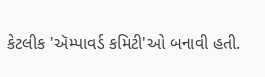કેટલીક 'ઍમ્પાવર્ડ કમિટી'ઓ બનાવી હતી.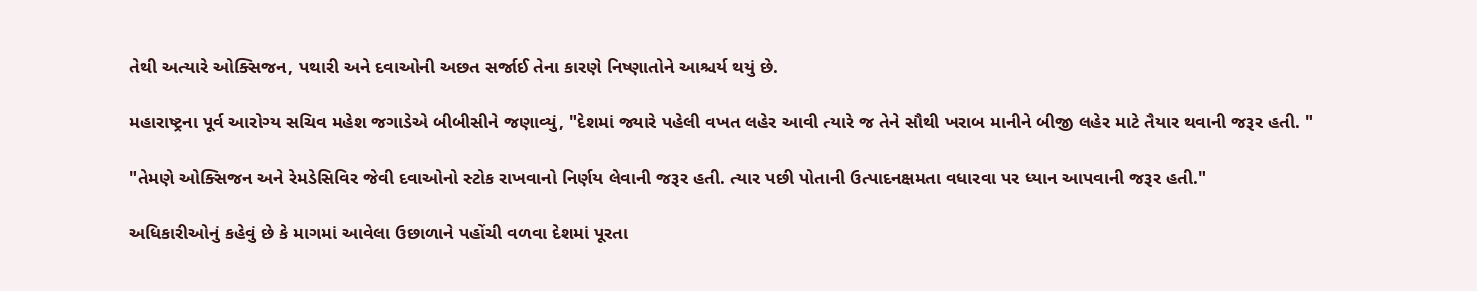તેથી અત્યારે ઓક્સિજન, પથારી અને દવાઓની અછત સર્જાઈ તેના કારણે નિષ્ણાતોને આશ્ચર્ય થયું છે.

મહારાષ્ટ્રના પૂર્વ આરોગ્ય સચિવ મહેશ જગાડેએ બીબીસીને જણાવ્યું, "દેશમાં જ્યારે પહેલી વખત લહેર આવી ત્યારે જ તેને સૌથી ખરાબ માનીને બીજી લહેર માટે તૈયાર થવાની જરૂર હતી. "

"તેમણે ઓક્સિજન અને રેમડેસિવિર જેવી દવાઓનો સ્ટોક રાખવાનો નિર્ણય લેવાની જરૂર હતી. ત્યાર પછી પોતાની ઉત્પાદનક્ષમતા વધારવા પર ધ્યાન આપવાની જરૂર હતી."

અધિકારીઓનું કહેવું છે કે માગમાં આવેલા ઉછાળાને પહોંચી વળવા દેશમાં પૂરતા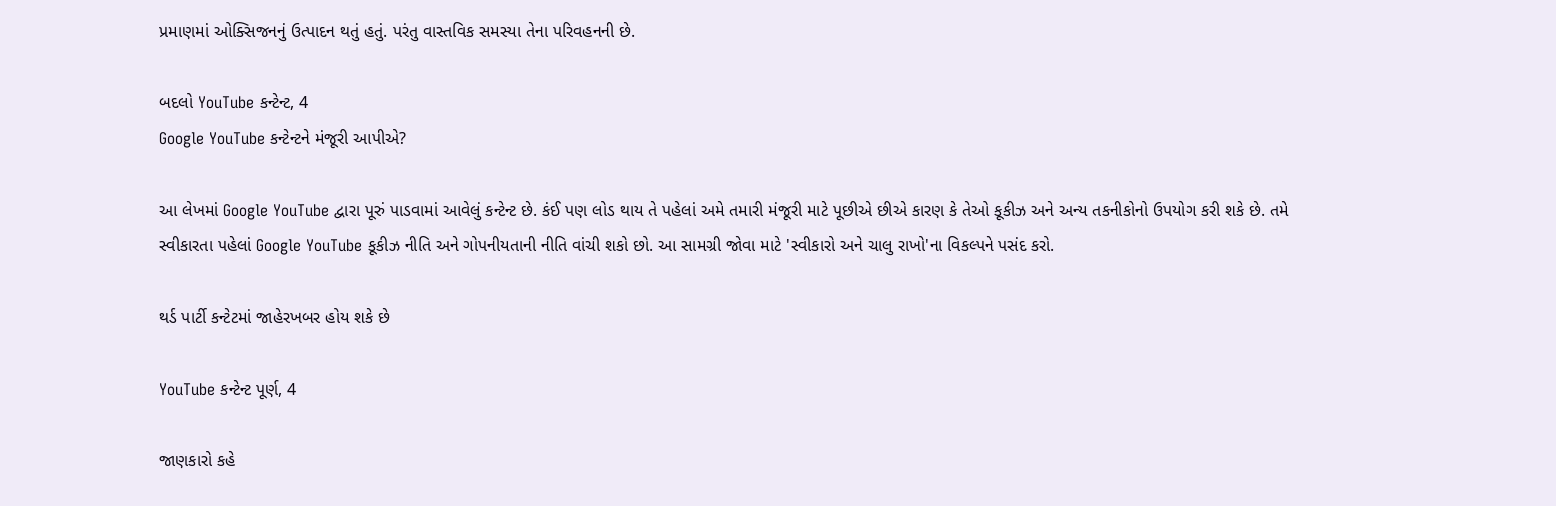પ્રમાણમાં ઓક્સિજનનું ઉત્પાદન થતું હતું. પરંતુ વાસ્તવિક સમસ્યા તેના પરિવહનની છે.

બદલો YouTube કન્ટેન્ટ, 4
Google YouTube કન્ટેન્ટને મંજૂરી આપીએ?

આ લેખમાં Google YouTube દ્વારા પૂરું પાડવામાં આવેલું કન્ટેન્ટ છે. કંઈ પણ લોડ થાય તે પહેલાં અમે તમારી મંજૂરી માટે પૂછીએ છીએ કારણ કે તેઓ કૂકીઝ અને અન્ય તકનીકોનો ઉપયોગ કરી શકે છે. તમે સ્વીકારતા પહેલાં Google YouTube કૂકીઝ નીતિ અને ગોપનીયતાની નીતિ વાંચી શકો છો. આ સામગ્રી જોવા માટે 'સ્વીકારો અને ચાલુ રાખો'ના વિકલ્પને પસંદ કરો.

થર્ડ પાર્ટી કન્ટેટમાં જાહેરખબર હોય શકે છે

YouTube કન્ટેન્ટ પૂર્ણ, 4

જાણકારો કહે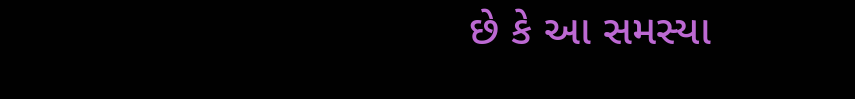છે કે આ સમસ્યા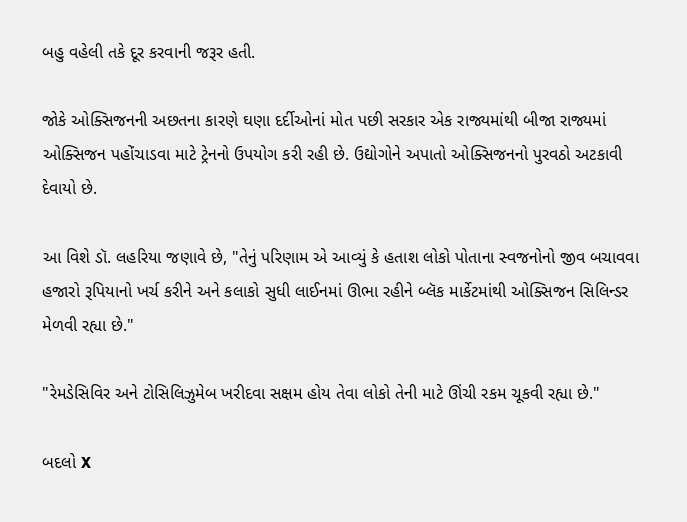બહુ વહેલી તકે દૂર કરવાની જરૂર હતી.

જોકે ઓક્સિજનની અછતના કારણે ઘણા દર્દીઓનાં મોત પછી સરકાર એક રાજ્યમાંથી બીજા રાજ્યમાં ઓક્સિજન પહોંચાડવા માટે ટ્રેનનો ઉપયોગ કરી રહી છે. ઉદ્યોગોને અપાતો ઓક્સિજનનો પુરવઠો અટકાવી દેવાયો છે.

આ વિશે ડૉ. લહરિયા જણાવે છે, "તેનું પરિણામ એ આવ્યું કે હતાશ લોકો પોતાના સ્વજનોનો જીવ બચાવવા હજારો રૂપિયાનો ખર્ચ કરીને અને કલાકો સુધી લાઈનમાં ઊભા રહીને બ્લૅક માર્કેટમાંથી ઓક્સિજન સિલિન્ડર મેળવી રહ્યા છે."

"રેમડેસિવિર અને ટોસિલિઝુમેબ ખરીદવા સક્ષમ હોય તેવા લોકો તેની માટે ઊંચી રકમ ચૂકવી રહ્યા છે."

બદલો X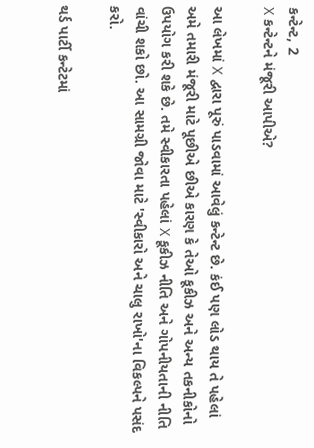કન્ટેન્ટ, 2
X કન્ટેન્ટને મંજૂરી આપીએ?

આ લેખમાં X દ્વારા પૂરું પાડવામાં આવેલું કન્ટેન્ટ છે. કંઈ પણ લોડ થાય તે પહેલાં અમે તમારી મંજૂરી માટે પૂછીએ છીએ કારણ કે તેઓ કૂકીઝ અને અન્ય તકનીકોનો ઉપયોગ કરી શકે છે. તમે સ્વીકારતા પહેલાં X કૂકીઝ નીતિ અને ગોપનીયતાની નીતિ વાંચી શકો છો. આ સામગ્રી જોવા માટે 'સ્વીકારો અને ચાલુ રાખો'ના વિકલ્પને પસંદ કરો.

થર્ડ પાર્ટી કન્ટેટમાં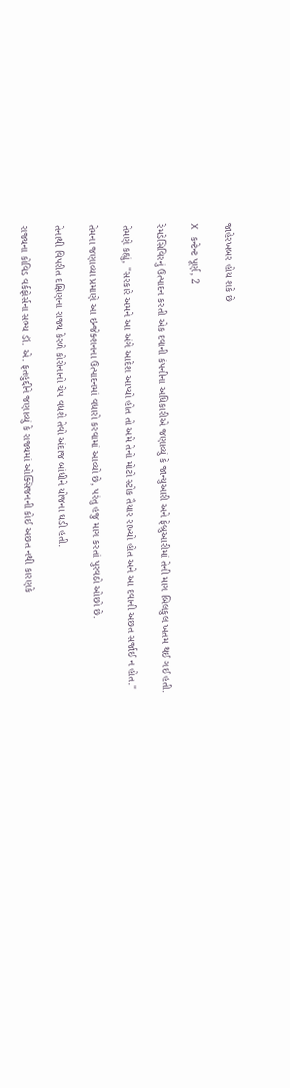જાહેરખબર હોય શકે છે

X કન્ટેન્ટ પૂર્ણ, 2

રેમડેસિવિરનું ઉત્પાદન કરતી એક દવાની કંપનીના અધિકારીએ જણાવ્યું કે જાન્યુઆરી અને ફેબ્રુઆરીમાં તેની માગ બિલકુલ ખતમ થઈ ગઈ હતી.

તેમણે કહ્યું, "સરકારે અમને આ અંગે આદેશ આપ્યો હોત તો અમે તેનો મોટો સ્ટોક તૈયાર રાખ્યો હોત અને આ દવાની અછત સર્જાઈ ન હોત."

તેમના જણાવ્યા પ્રમાણે આ ઇન્જેક્શનના ઉત્પાદનમાં વધારો કરવામાં આવ્યો છે, પરંતુ હજુ માગ કરતાં પુરવઠો ઓછો છે.

તેનાથી વિપરીત દક્ષિણના રાજ્ય કેરળે કોરોનાનો ચેપ વધશે તેવો અંદાજ બાંધીને યોજના ઘડી હતી.

રાજ્યના કોવિડ વર્કફોર્સના સભ્ય ડૉ. એ. ફતહુદ્દીને જણાવ્યું કે રાજ્યમાં ઓક્સિજનની કોઈ અછત નથી કારણકે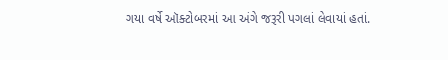ગયા વર્ષે ઑક્ટોબરમાં આ અંગે જરૂરી પગલાં લેવાયાં હતાં.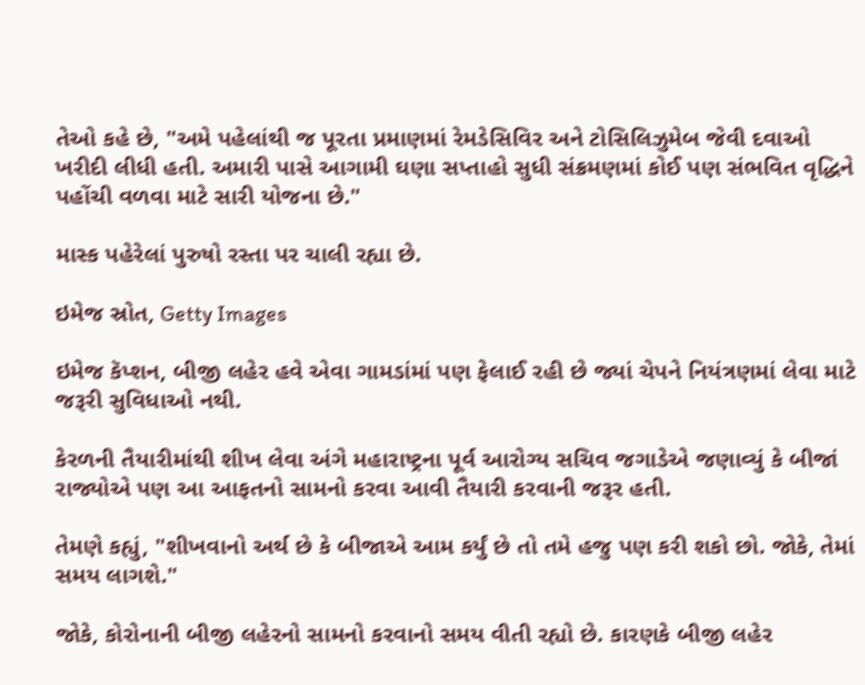તેઓ કહે છે, "અમે પહેલાંથી જ પૂરતા પ્રમાણમાં રેમડેસિવિર અને ટોસિલિઝુમેબ જેવી દવાઓ ખરીદી લીધી હતી. અમારી પાસે આગામી ઘણા સપ્તાહો સુધી સંક્રમણમાં કોઈ પણ સંભવિત વૃદ્ધિને પહોંચી વળવા માટે સારી યોજના છે."

માસ્ક પહેરેલાં પુરુષો રસ્તા પર ચાલી રહ્યા છે.

ઇમેજ સ્રોત, Getty Images

ઇમેજ કૅપ્શન, બીજી લહેર હવે એવા ગામડાંમાં પણ ફેલાઈ રહી છે જ્યાં ચેપને નિયંત્રણમાં લેવા માટે જરૂરી સુવિધાઓ નથી.

કેરળની તૈયારીમાંથી શીખ લેવા અંગે મહારાષ્ટ્રના પૂર્વ આરોગ્ય સચિવ જગાડેએ જણાવ્યું કે બીજાં રાજ્યોએ પણ આ આફતનો સામનો કરવા આવી તૈયારી કરવાની જરૂર હતી.

તેમણે કહ્યું, "શીખવાનો અર્થ છે કે બીજાએ આમ કર્યું છે તો તમે હજુ પણ કરી શકો છો. જોકે, તેમાં સમય લાગશે."

જોકે, કોરોનાની બીજી લહેરનો સામનો કરવાનો સમય વીતી રહ્યો છે. કારણકે બીજી લહેર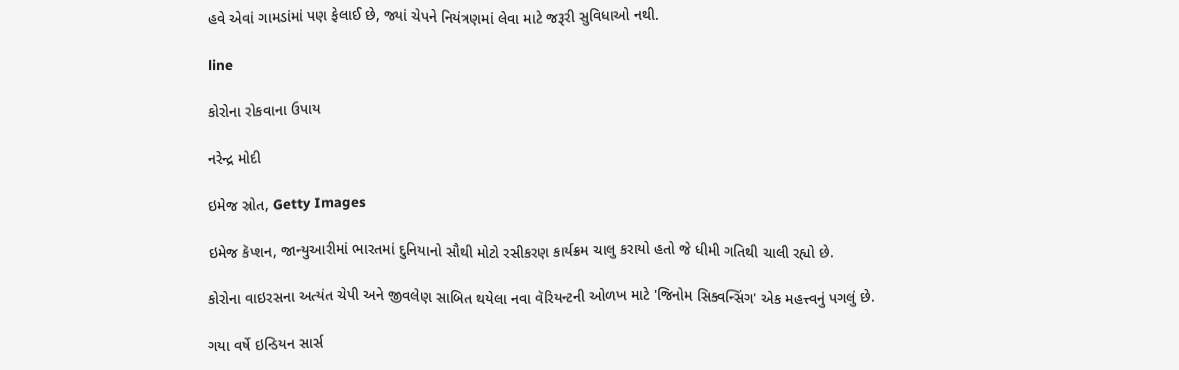હવે એવાં ગામડાંમાં પણ ફેલાઈ છે, જ્યાં ચેપને નિયંત્રણમાં લેવા માટે જરૂરી સુવિધાઓ નથી.

line

કોરોના રોકવાના ઉપાય

નરેન્દ્ર મોદી

ઇમેજ સ્રોત, Getty Images

ઇમેજ કૅપ્શન, જાન્યુઆરીમાં ભારતમાં દુનિયાનો સૌથી મોટો રસીકરણ કાર્યક્રમ ચાલુ કરાયો હતો જે ધીમી ગતિથી ચાલી રહ્યો છે.

કોરોના વાઇરસના અત્યંત ચેપી અને જીવલેણ સાબિત થયેલા નવા વૅરિયન્ટની ઓળખ માટે 'જિનોમ સિક્વન્સિંગ' એક મહત્ત્વનું પગલું છે.

ગયા વર્ષે ઇન્ડિયન સાર્સ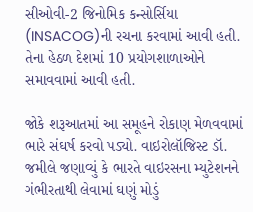સીઓવી-2 જિનોમિક કન્સોર્સિયા (INSACOG)ની રચના કરવામાં આવી હતી. તેના હેઠળ દેશમાં 10 પ્રયોગશાળાઓને સમાવવામાં આવી હતી.

જોકે શરૂઆતમાં આ સમૂહને રોકાણ મેળવવામાં ભારે સંઘર્ષ કરવો પડ્યો. વાઇરોલૉજિસ્ટ ડૉ. જમીલે જણાવ્યું કે ભારતે વાઇરસના મ્યુટેશનને ગંભીરતાથી લેવામાં ઘણું મોડું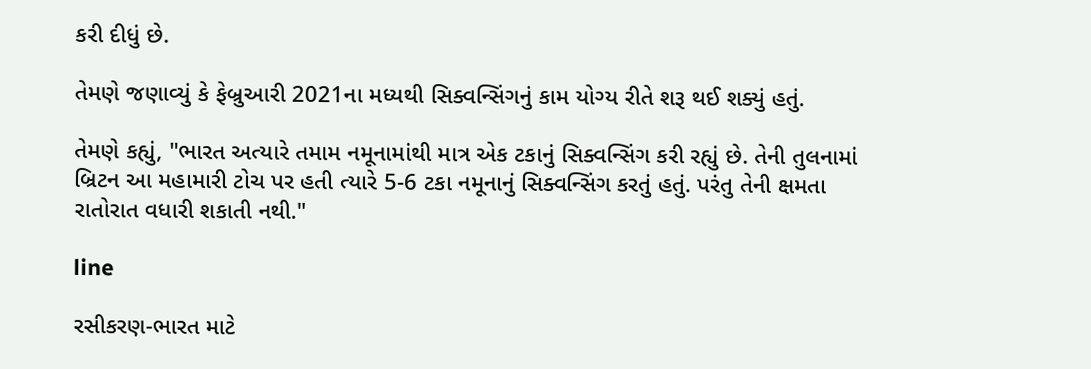કરી દીધું છે.

તેમણે જણાવ્યું કે ફેબ્રુઆરી 2021ના મધ્યથી સિક્વન્સિંગનું કામ યોગ્ય રીતે શરૂ થઈ શક્યું હતું.

તેમણે કહ્યું, "ભારત અત્યારે તમામ નમૂનામાંથી માત્ર એક ટકાનું સિક્વન્સિંગ કરી રહ્યું છે. તેની તુલનામાં બ્રિટન આ મહામારી ટોચ પર હતી ત્યારે 5-6 ટકા નમૂનાનું સિક્વન્સિંગ કરતું હતું. પરંતુ તેની ક્ષમતા રાતોરાત વધારી શકાતી નથી."

line

રસીકરણ-ભારત માટે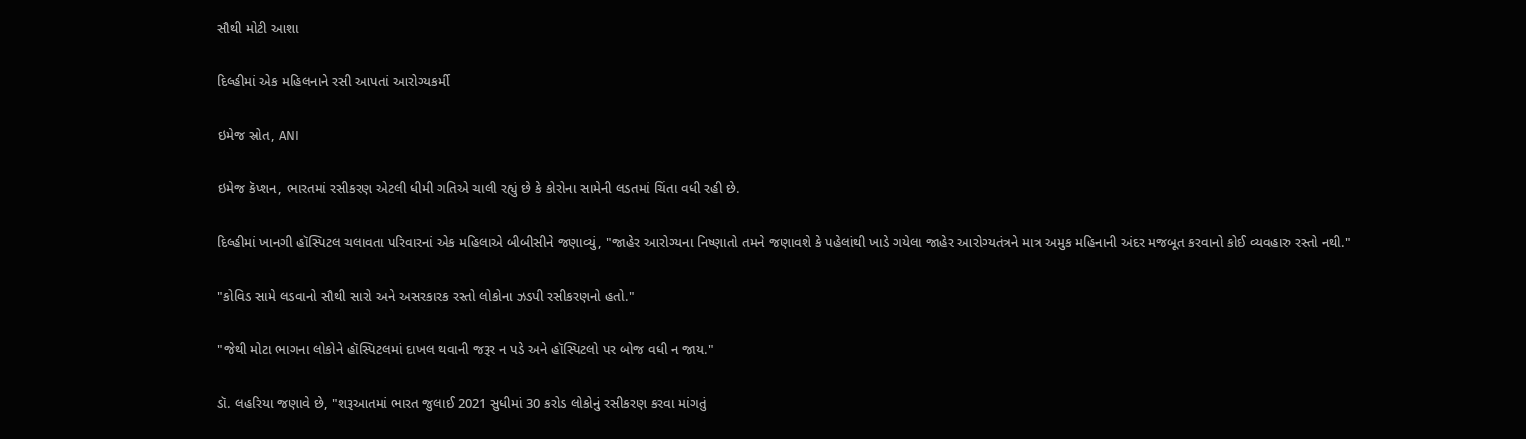સૌથી મોટી આશા

દિલ્હીમાં એક મહિલનાને રસી આપતાં આરોગ્યકર્મી

ઇમેજ સ્રોત, ANI

ઇમેજ કૅપ્શન, ભારતમાં રસીકરણ એટલી ધીમી ગતિએ ચાલી રહ્યું છે કે કોરોના સામેની લડતમાં ચિંતા વધી રહી છે.

દિલ્હીમાં ખાનગી હૉસ્પિટલ ચલાવતા પરિવારનાં એક મહિલાએ બીબીસીને જણાવ્યું, "જાહેર આરોગ્યના નિષ્ણાતો તમને જણાવશે કે પહેલાંથી ખાડે ગયેલા જાહેર આરોગ્યતંત્રને માત્ર અમુક મહિનાની અંદર મજબૂત કરવાનો કોઈ વ્યવહારુ રસ્તો નથી."

"કોવિડ સામે લડવાનો સૌથી સારો અને અસરકારક રસ્તો લોકોના ઝડપી રસીકરણનો હતો."

"જેથી મોટા ભાગના લોકોને હૉસ્પિટલમાં દાખલ થવાની જરૂર ન પડે અને હૉસ્પિટલો પર બોજ વધી ન જાય."

ડૉ. લહરિયા જણાવે છે, "શરૂઆતમાં ભારત જુલાઈ 2021 સુધીમાં 30 કરોડ લોકોનું રસીકરણ કરવા માંગતું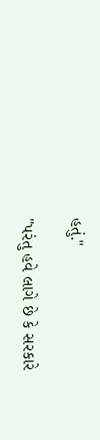હતું."

"પરંતુ હવે લાગે છે કે સરકારે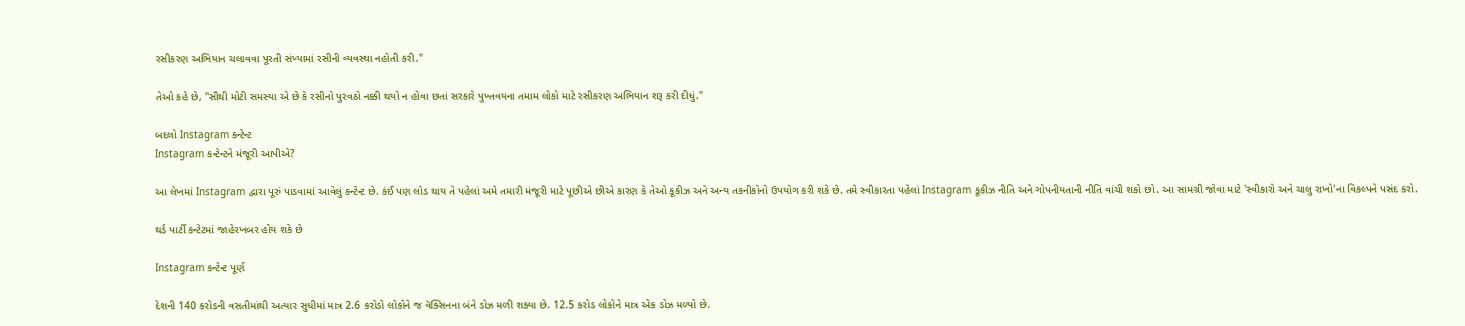રસીકરણ અભિયાન ચલાવવા પૂરતી સંખ્યામાં રસીની વ્યવસ્થા નહોતી કરી."

તેઓ કહે છે, "સૌથી મોટી સમસ્યા એ છે કે રસીનો પુરવઠો નક્કી થયો ન હોવા છતાં સરકારે પુખ્તવયના તમામ લોકો માટે રસીકરણ અભિયાન શરૂ કરી દીધું."

બદલો Instagram કન્ટેન્ટ
Instagram કન્ટેન્ટને મંજૂરી આપીએ?

આ લેખમાં Instagram દ્વારા પૂરું પાડવામાં આવેલું કન્ટેન્ટ છે. કંઈ પણ લોડ થાય તે પહેલાં અમે તમારી મંજૂરી માટે પૂછીએ છીએ કારણ કે તેઓ કૂકીઝ અને અન્ય તકનીકોનો ઉપયોગ કરી શકે છે. તમે સ્વીકારતા પહેલાં Instagram કૂકીઝ નીતિ અને ગોપનીયતાની નીતિ વાંચી શકો છો. આ સામગ્રી જોવા માટે 'સ્વીકારો અને ચાલુ રાખો'ના વિકલ્પને પસંદ કરો.

થર્ડ પાર્ટી કન્ટેટમાં જાહેરખબર હોય શકે છે

Instagram કન્ટેન્ટ પૂર્ણ

દેશની 140 કરોડની વસતીમાંથી અત્યાર સુધીમાં માત્ર 2.6 કરોડો લોકોને જ વૅક્સિનના બંને ડોઝ મળી શક્યા છે. 12.5 કરોડ લોકોને માત્ર એક ડોઝ મળ્યો છે.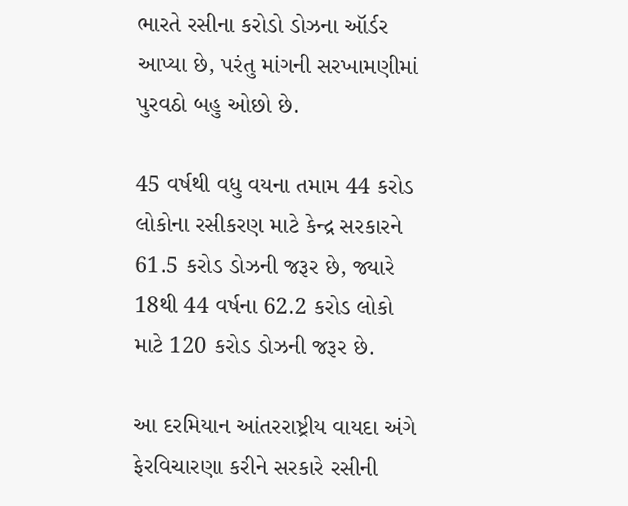ભારતે રસીના કરોડો ડોઝના ઑર્ડર આપ્યા છે, પરંતુ માંગની સરખામણીમાં પુરવઠો બહુ ઓછો છે.

45 વર્ષથી વધુ વયના તમામ 44 કરોડ લોકોના રસીકરણ માટે કેન્દ્ર સરકારને 61.5 કરોડ ડોઝની જરૂર છે, જ્યારે 18થી 44 વર્ષના 62.2 કરોડ લોકો માટે 120 કરોડ ડોઝની જરૂર છે.

આ દરમિયાન આંતરરાષ્ટ્રીય વાયદા અંગે ફેરવિચારણા કરીને સરકારે રસીની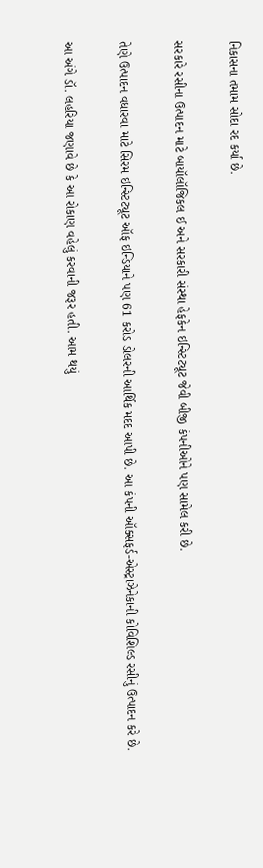નિકાસના તમામ સોદા રદ કર્યા છે.

સરકારે રસીના ઉત્પાદન માટે બાયૉલૉજિકલ ઈ અને સરકારી સંસ્થા હેફકેન ઇન્સ્ટિટ્યૂટ જેવી બીજી કંપનીઓને પણ સામેલ કરી છે.

તેણે ઉત્પાદન વધારવા માટે સિરમ ઇન્સ્ટિટ્યૂટ ઑફ ઇન્ડિયાને પણ 61 કરોડ ડોલરની આર્થિક મદદ આપી છે. આ કંપની ઑક્સફર્ડ-એસ્ટ્રાઝેનેકાની કોવિશિલ્ડ રસીનું ઉત્પાદન કરે છે.

આ અંગે ડૉ. લહરિયા જણાવે છે કે આ રોકાણ વહેલું કરવાની જરૂર હતી. આમ થયું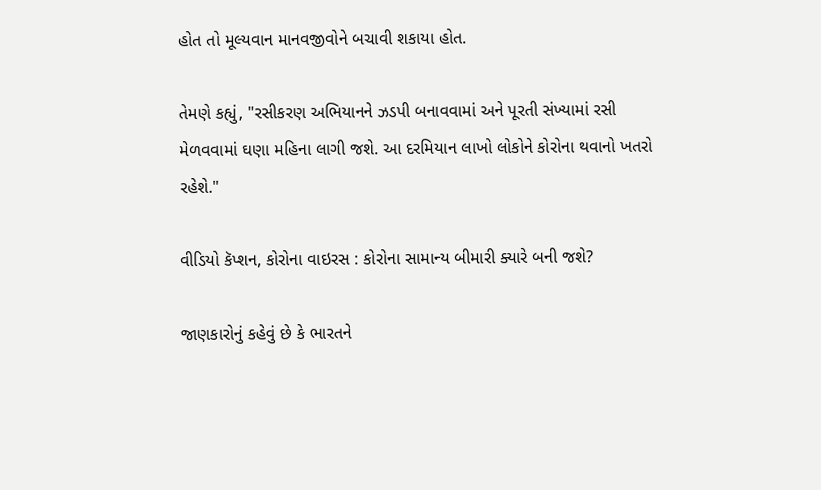હોત તો મૂલ્યવાન માનવજીવોને બચાવી શકાયા હોત.

તેમણે કહ્યું, "રસીકરણ અભિયાનને ઝડપી બનાવવામાં અને પૂરતી સંખ્યામાં રસી મેળવવામાં ઘણા મહિના લાગી જશે. આ દરમિયાન લાખો લોકોને કોરોના થવાનો ખતરો રહેશે."

વીડિયો કૅપ્શન, કોરોના વાઇરસ : કોરોના સામાન્ય બીમારી ક્યારે બની જશે?

જાણકારોનું કહેવું છે કે ભારતને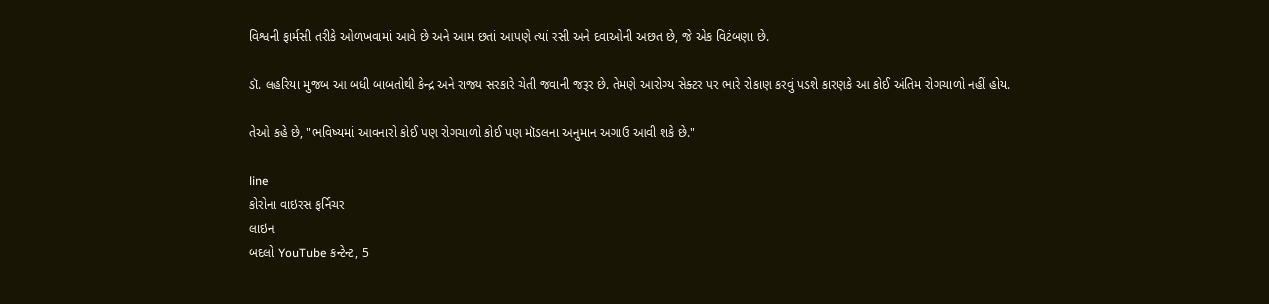વિશ્વની ફાર્મસી તરીકે ઓળખવામાં આવે છે અને આમ છતાં આપણે ત્યાં રસી અને દવાઓની અછત છે, જે એક વિટંબણા છે.

ડૉ. લહરિયા મુજબ આ બધી બાબતોથી કેન્દ્ર અને રાજ્ય સરકારે ચેતી જવાની જરૂર છે. તેમણે આરોગ્ય સેક્ટર પર ભારે રોકાણ કરવું પડશે કારણકે આ કોઈ અંતિમ રોગચાળો નહીં હોય.

તેઓ કહે છે, "ભવિષ્યમાં આવનારો કોઈ પણ રોગચાળો કોઈ પણ મૉડલના અનુમાન અગાઉ આવી શકે છે."

line
કોરોના વાઇરસ ફર્નિચર
લાઇન
બદલો YouTube કન્ટેન્ટ, 5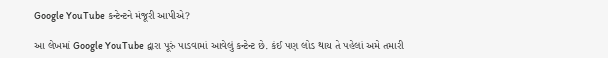Google YouTube કન્ટેન્ટને મંજૂરી આપીએ?

આ લેખમાં Google YouTube દ્વારા પૂરું પાડવામાં આવેલું કન્ટેન્ટ છે. કંઈ પણ લોડ થાય તે પહેલાં અમે તમારી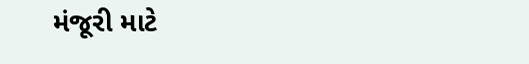મંજૂરી માટે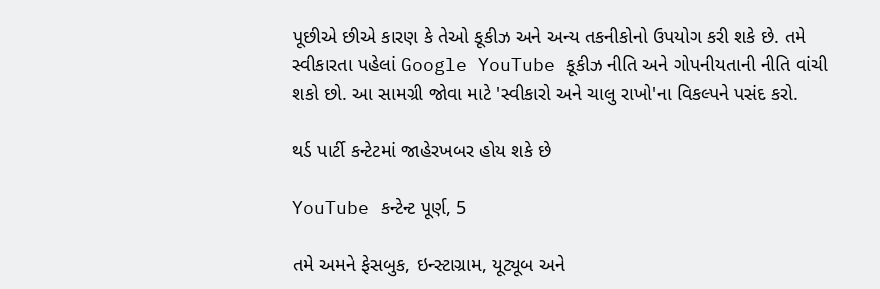પૂછીએ છીએ કારણ કે તેઓ કૂકીઝ અને અન્ય તકનીકોનો ઉપયોગ કરી શકે છે. તમે સ્વીકારતા પહેલાં Google YouTube કૂકીઝ નીતિ અને ગોપનીયતાની નીતિ વાંચી શકો છો. આ સામગ્રી જોવા માટે 'સ્વીકારો અને ચાલુ રાખો'ના વિકલ્પને પસંદ કરો.

થર્ડ પાર્ટી કન્ટેટમાં જાહેરખબર હોય શકે છે

YouTube કન્ટેન્ટ પૂર્ણ, 5

તમે અમને ફેસબુક, ઇન્સ્ટાગ્રામ, યૂટ્યૂબ અને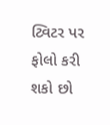ટ્વિટર પર ફોલો કરી શકો છો